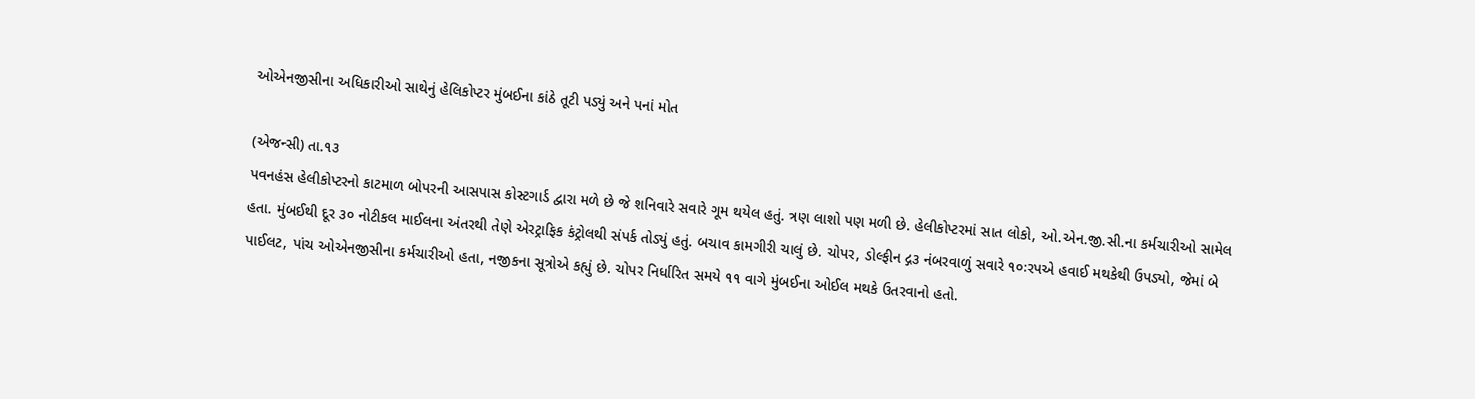ઓએનજીસીના અધિકારીઓ સાથેનું હેલિકોપ્ટર મુંબઈના કાંઠે તૂટી પડ્યું અને પનાં મોત

(એજન્સી) તા.૧૩
પવનહંસ હેલીકોપ્ટરનો કાટમાળ બોપરની આસપાસ કોસ્ટગાર્ડ દ્વારા મળે છે જે શનિવારે સવારે ગૂમ થયેલ હતું. ત્રણ લાશો પણ મળી છે. હેલીકોપ્ટરમાં સાત લોકો, ઓ.એન.જી.સી.ના કર્મચારીઓ સામેલ હતા. મુંબઈથી દૂર ૩૦ નોટીકલ માઈલના અંતરથી તેણે એરટ્રાફિક કંટ્રોલથી સંપર્ક તોડ્યું હતું. બચાવ કામગીરી ચાલું છે. ચોપર, ડોલ્ફીન દ્ગ૩ નંબરવાળું સવારે ૧૦ઃરપએ હવાઈ મથકેથી ઉપડ્યો, જેમાં બે પાઈલટ, પાંચ ઓએનજીસીના કર્મચારીઓ હતા, નજીકના સૂત્રોએ કહ્યું છે. ચોપર નિર્ધારિત સમયે ૧૧ વાગે મુંબઈના ઓઈલ મથકે ઉતરવાનો હતો.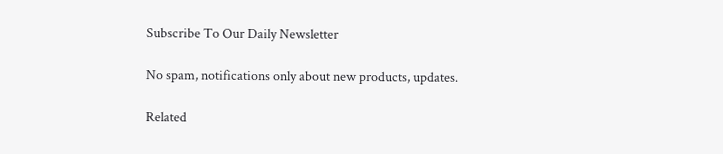Subscribe To Our Daily Newsletter

No spam, notifications only about new products, updates.

Related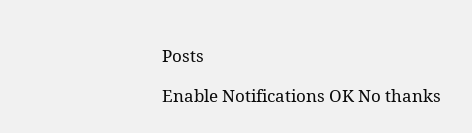Posts

Enable Notifications OK No thanks